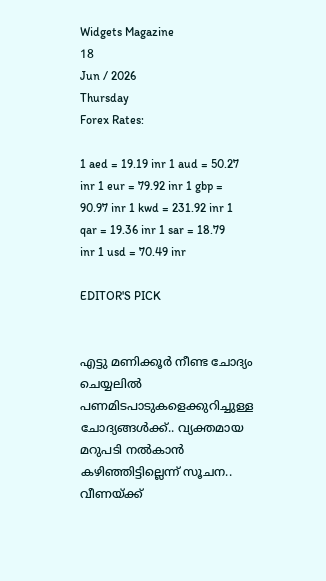Widgets Magazine
18
Jun / 2026
Thursday
Forex Rates:

1 aed = 19.19 inr 1 aud = 50.27 inr 1 eur = 79.92 inr 1 gbp = 90.97 inr 1 kwd = 231.92 inr 1 qar = 19.36 inr 1 sar = 18.79 inr 1 usd = 70.49 inr

EDITOR'S PICK


എട്ടു മണിക്കൂര്‍ നീണ്ട ചോദ്യം ചെയ്യലില്‍ പണമിടപാടുകളെക്കുറിച്ചുള്ള ചോദ്യങ്ങള്‍ക്ക്.. വ്യക്തമായ മറുപടി നല്‍കാന്‍ കഴിഞ്ഞിട്ടില്ലെന്ന് സൂചന.. വീണയ്ക്ക്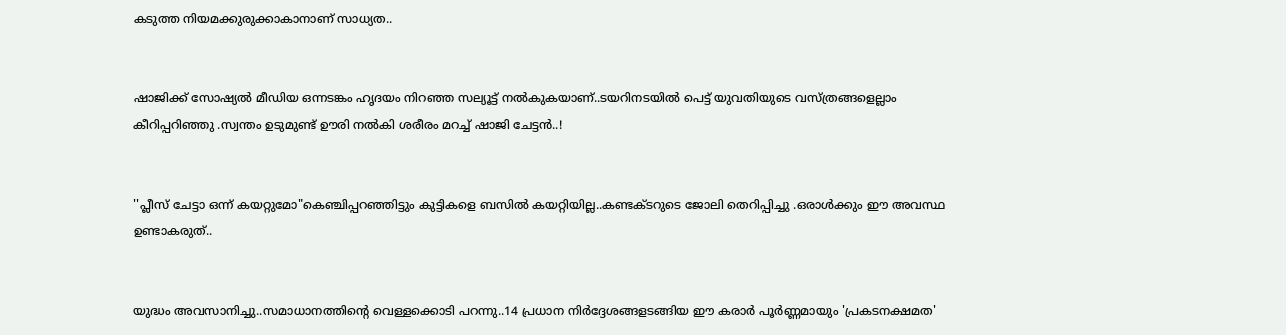കടുത്ത നിയമക്കുരുക്കാകാനാണ് സാധ്യത..


ഷാജിക്ക് സോഷ്യല്‍ മീഡിയ ഒന്നടങ്കം ഹൃദയം നിറഞ്ഞ സല്യൂട്ട് നല്‍കുകയാണ്..ടയറിനടയിൽ പെട്ട് യുവതിയുടെ വസ്ത്രങ്ങളെല്ലാം കീറിപ്പറിഞ്ഞു .സ്വന്തം ഉടുമുണ്ട് ഊരി നല്‍കി ശരീരം മറച്ച് ഷാജി ചേട്ടൻ..!


''പ്ലീസ് ചേട്ടാ ഒന്ന് കയറ്റുമോ"കെഞ്ചിപ്പറഞ്ഞിട്ടും കുട്ടികളെ ബസില്‍ കയറ്റിയില്ല..കണ്ടക്ടറുടെ ജോലി തെറിപ്പിച്ചു .ഒരാൾക്കും ഈ അവസ്ഥ ഉണ്ടാകരുത്..


യുദ്ധം അവസാനിച്ചു..സമാധാനത്തിന്റെ വെള്ളക്കൊടി പറന്നു..14 പ്രധാന നിര്‍ദ്ദേശങ്ങളടങ്ങിയ ഈ കരാര്‍ പൂര്‍ണ്ണമായും 'പ്രകടനക്ഷമത'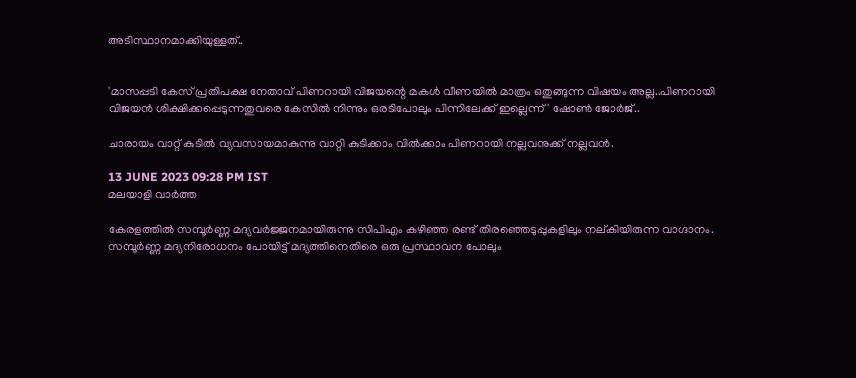അടിസ്ഥാനമാക്കിയുള്ളത്..


'മാസപ്പടി കേസ് പ്രതിപക്ഷ നേതാവ് പിണറായി വിജയന്റെ മകൾ വീണയിൽ മാത്രം ഒതുങ്ങുന്ന വിഷയം അല്ല..പിണറായി വിജയൻ ശിക്ഷിക്കപ്പെടുന്നതുവരെ കേസിൽ നിന്നും ഒരടിപോലും പിന്നിലേക്ക് ഇല്ലെന്ന്' ഷോൺ ജോർജ്..

ചാരായം വാറ്റ് കുടില്‍ വ്യവസായമാകുന്നു വാറ്റി കുടിക്കാം വില്‍ക്കാം പിണറായി നല്ലവനുക്ക് നല്ലവന്‍.

13 JUNE 2023 09:28 PM IST
മലയാളി വാര്‍ത്ത

കേരളത്തില്‍ സമ്പൂര്‍ണ്ണ മദ്യവര്‍ജ്ജനമായിരുന്നു സിപിഎം കഴിഞ്ഞ രണ്ട് തിരഞ്ഞെടുപ്പുകളിലും നല്കിയിരുന്ന വാഗ്ദാനം. സമ്പൂര്‍ണ്ണ മദ്യനിരോധനം പോയിട്ട് മദ്യത്തിനെതിരെ ഒരു പ്രസ്ഥാവന പോലും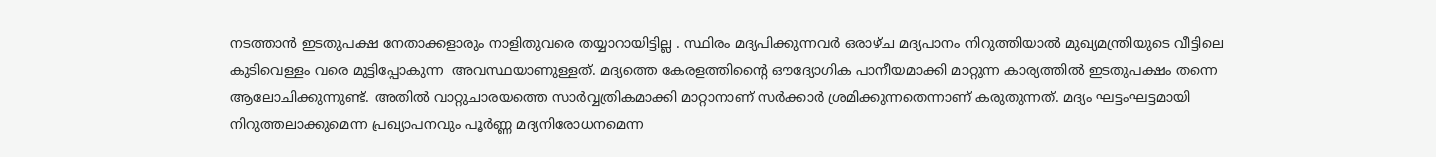നടത്താന്‍ ഇടതുപക്ഷ നേതാക്കളാരും നാളിതുവരെ തയ്യാറായിട്ടില്ല . സ്ഥിരം മദ്യപിക്കുന്നവര്‍ ഒരാഴ്ച മദ്യപാനം നിറുത്തിയാല്‍ മുഖ്യമന്ത്രിയുടെ വീട്ടിലെ കുടിവെള്ളം വരെ മുട്ടിപ്പോകുന്ന  അവസ്ഥയാണുള്ളത്. മദ്യത്തെ കേരളത്തിന്റൈ ഔദ്യോഗിക പാനീയമാക്കി മാറ്റുന്ന കാര്യത്തില്‍ ഇടതുപക്ഷം തന്നെ ആലോചിക്കുന്നുണ്ട്. അതില്‍ വാറ്റുചാരയത്തെ സാര്‍വ്വത്രികമാക്കി മാറ്റാനാണ് സര്‍ക്കാര്‍ ശ്രമിക്കുന്നതെന്നാണ് കരുതുന്നത്. മദ്യം ഘട്ടംഘട്ടമായി നിറുത്തലാക്കുമെന്ന പ്രഖ്യാപനവും പൂര്‍ണ്ണ മദ്യനിരോധനമെന്ന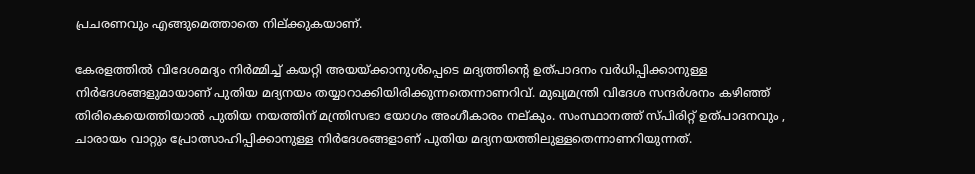പ്രചരണവും എങ്ങുമെത്താതെ നില്ക്കുകയാണ്.

കേരളത്തില്‍ വിദേശമദ്യം നിര്‍മ്മിച്ച് കയറ്റി അയയ്ക്കാനുള്‍പ്പെടെ മദ്യത്തിന്റെ ഉത്പാദനം വര്‍ധിപ്പിക്കാനുള്ള നിര്‍ദേശങ്ങളുമായാണ് പുതിയ മദ്യനയം തയ്യാറാക്കിയിരിക്കുന്നതെന്നാണറിവ്. മുഖ്യമന്ത്രി വിദേശ സന്ദര്‍ശനം കഴിഞ്ഞ് തിരികെയെത്തിയാല്‍ പുതിയ നയത്തിന് മന്ത്രിസഭാ യോഗം അംഗീകാരം നല്കും. സംസ്ഥാനത്ത് സ്പിരിറ്റ് ഉത്പാദനവും , ചാരായം വാറ്റും പ്രോത്സാഹിപ്പിക്കാനുള്ള നിര്‍ദേശങ്ങളാണ് പുതിയ മദ്യനയത്തിലുള്ളതെന്നാണറിയുന്നത്.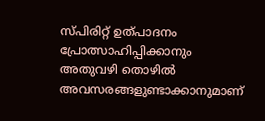സ്പിരിറ്റ് ഉത്പാദനം പ്രോത്സാഹിപ്പിക്കാനും അതുവഴി തൊഴില്‍ അവസരങ്ങളുണ്ടാക്കാനുമാണ്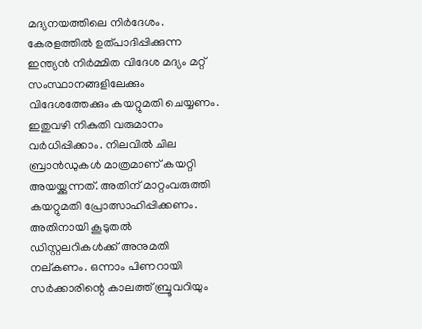മദ്യനയത്തിലെ നിര്‍ദേശം. കേരളത്തില്‍ ഉത്പാദിപ്പിക്കുന്ന ഇന്ത്യന്‍ നിര്‍മ്മിത വിദേശ മദ്യം മറ്റ് സംസ്ഥാനങ്ങളിലേക്കും വിദേശത്തേക്കും കയറ്റുമതി ചെയ്യണം. ഇതുവഴി നികുതി വരുമാനം വര്‍ധിപ്പിക്കാം. നിലവില്‍ ചില ബ്രാന്‍ഡുകള്‍ മാത്രമാണ് കയറ്റി അയയ്ക്കുന്നത്. അതിന് മാറ്റംവരുത്തി കയറ്റുമതി പ്രോത്സാഹിപ്പിക്കണം. അതിനായി കൂടുതല്‍ ഡിസ്റ്റലറികള്‍ക്ക് അനുമതി നല്കണം. ഒന്നാം പിണറായി സര്‍ക്കാരിന്റെ കാലത്ത് ബ്രൂവറിയും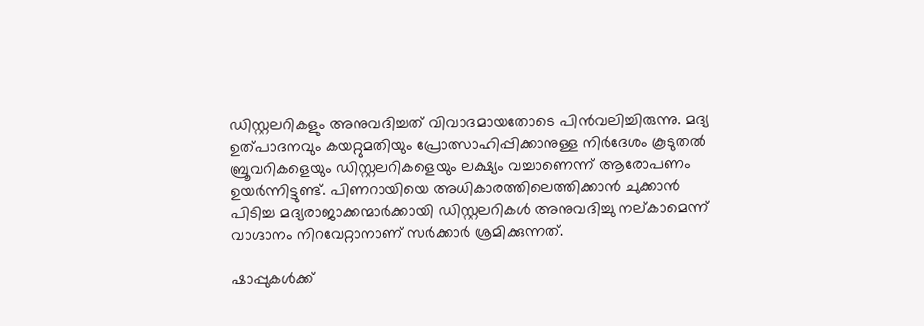ഡിസ്റ്റലറികളും അനുവദിച്ചത് വിവാദമായതോടെ പിന്‍വലിച്ചിരുന്നു. മദ്യ ഉത്പാദനവും കയറ്റുമതിയും പ്രോത്സാഹിപ്പിക്കാനുള്ള നിര്‍ദേശം കൂടുതല്‍ ബ്രൂവറികളെയും ഡിസ്റ്റലറികളെയും ലക്ഷ്യം വച്ചാണെന്ന് ആരോപണം ഉയര്‍ന്നിട്ടുണ്ട്. പിണറായിയെ അധികാരത്തിലെത്തിക്കാന്‍ ചുക്കാന്‍ പിടിച്ച മദ്യരാജാക്കന്മാര്‍ക്കായി ഡിസ്റ്റലറികള്‍ അനുവദിച്ചു നല്കാമെന്ന് വാഗ്ദാനം നിറവേറ്റാനാണ് സര്‍ക്കാര്‍ ശ്രമിക്കുന്നത്.

ഷാപ്പുകള്‍ക്ക്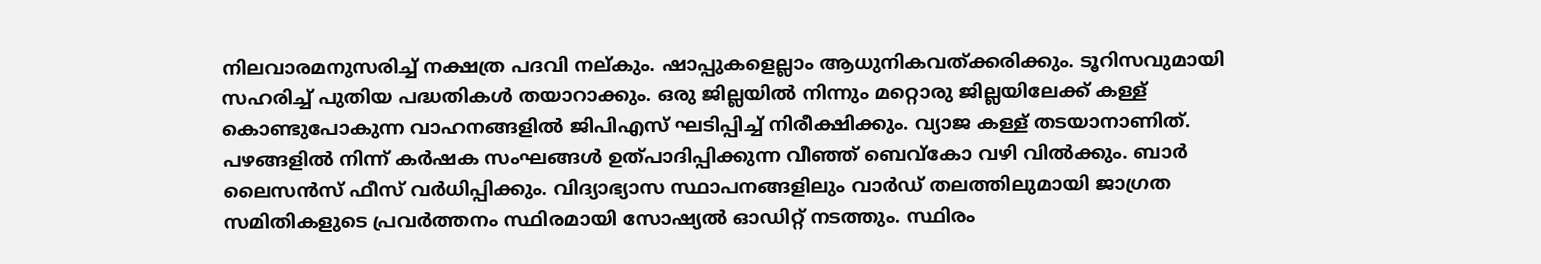നിലവാരമനുസരിച്ച് നക്ഷത്ര പദവി നല്കും. ഷാപ്പുകളെല്ലാം ആധുനികവത്ക്കരിക്കും. ടൂറിസവുമായി സഹരിച്ച് പുതിയ പദ്ധതികള്‍ തയാറാക്കും. ഒരു ജില്ലയില്‍ നിന്നും മറ്റൊരു ജില്ലയിലേക്ക് കള്ള് കൊണ്ടുപോകുന്ന വാഹനങ്ങളില്‍ ജിപിഎസ് ഘടിപ്പിച്ച് നിരീക്ഷിക്കും. വ്യാജ കള്ള് തടയാനാണിത്.  പഴങ്ങളില്‍ നിന്ന് കര്‍ഷക സംഘങ്ങള്‍ ഉത്പാദിപ്പിക്കുന്ന വീഞ്ഞ് ബെവ്കോ വഴി വില്‍ക്കും. ബാര്‍ ലൈസന്‍സ് ഫീസ് വര്‍ധിപ്പിക്കും. വിദ്യാഭ്യാസ സ്ഥാപനങ്ങളിലും വാര്‍ഡ് തലത്തിലുമായി ജാഗ്രത സമിതികളുടെ പ്രവര്‍ത്തനം സ്ഥിരമായി സോഷ്യല്‍ ഓഡിറ്റ് നടത്തും. സ്ഥിരം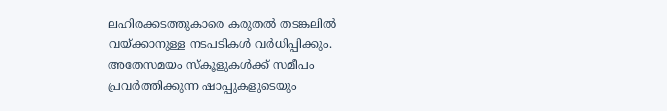ലഹിരക്കടത്തുകാരെ കരുതല്‍ തടങ്കലില്‍ വയ്ക്കാനുള്ള നടപടികള്‍ വര്‍ധിപ്പിക്കും. അതേസമയം സ്‌കൂളുകള്‍ക്ക് സമീപം പ്രവര്‍ത്തിക്കുന്ന ഷാപ്പുകളുടെയും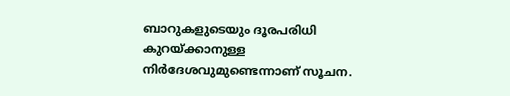ബാറുകളുടെയും ദൂരപരിധി കുറയ്ക്കാനുള്ള നിര്‍ദേശവുമുണ്ടെന്നാണ് സൂചന.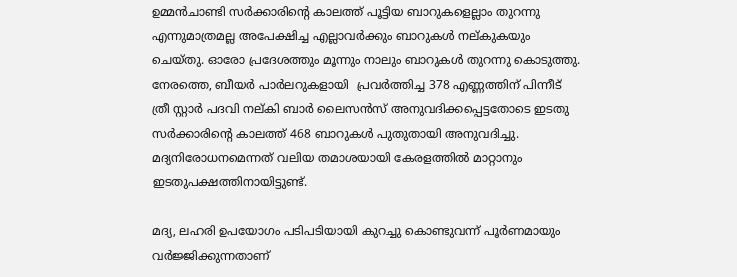ഉമ്മന്‍ചാണ്ടി സര്‍ക്കാരിന്റെ കാലത്ത് പൂട്ടിയ ബാറുകളെല്ലാം തുറന്നു എന്നുമാത്രമല്ല അപേക്ഷിച്ച എല്ലാവര്‍ക്കും ബാറുകള്‍ നല്കുകയും ചെയ്തു. ഓരോ പ്രദേശത്തും മൂന്നും നാലും ബാറുകള്‍ തുറന്നു കൊടുത്തു.
നേരത്തെ, ബീയര്‍ പാര്‍ലറുകളായി  പ്രവര്‍ത്തിച്ച 378 എണ്ണത്തിന് പിന്നീട് ത്രീ സ്റ്റാര്‍ പദവി നല്കി ബാര്‍ ലൈസന്‍സ് അനുവദിക്കപ്പെട്ടതോടെ ഇടതു സര്‍ക്കാരിന്റെ കാലത്ത് 468 ബാറുകള്‍ പുതുതായി അനുവദിച്ചു. മദ്യനിരോധനമെന്നത് വലിയ തമാശയായി കേരളത്തില്‍ മാറ്റാനും ഇടതുപക്ഷത്തിനായിട്ടുണ്ട്.

മദ്യ, ലഹരി ഉപയോഗം പടിപടിയായി കുറച്ചു കൊണ്ടുവന്ന് പൂര്‍ണമായും വര്‍ജ്ജിക്കുന്നതാണ്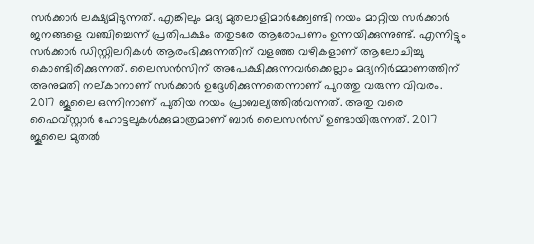സര്‍ക്കാര്‍ ലക്ഷ്യമിടുന്നത്. എങ്കിലും മദ്യ മുതലാളിമാര്‍ക്ക്വേണ്ടി നയം മാറ്റിയ സര്‍ക്കാര്‍ ജനങ്ങളെ വഞ്ചിച്ചെന്ന് പ്രതിപക്ഷം തതുടരേ ആരോപണം ഉന്നയിക്കുന്നുണ്ട്. എന്നിട്ടും സര്‍ക്കാര്‍ ഡിസ്റ്റിലറികള്‍ ആരംഭിക്കുന്നതിന് വളഞ്ഞ വഴികളാണ് ആലോചിച്ചു കൊണ്ടിരിക്കുന്നത്. ലൈസന്‍സിന് അപേക്ഷിക്കുന്നവര്‍ക്കെല്ലാം മദ്യനിര്‍മ്മാണത്തിന് അനുമതി നല്കാനാണ് സര്‍ക്കാര്‍ ഉദ്ദേശിക്കുന്നതെന്നാണ് പുറത്തു വരുന്ന വിവരം. 2017 ജൂലൈ ഒന്നിനാണ് പുതിയ നയം പ്രാബല്യത്തില്‍വന്നത്. അതു വരെ ഫൈവ്സ്റ്റാര്‍ ഹോട്ടലുകള്‍ക്കുമാത്രമാണ് ബാര്‍ ലൈസന്‍സ് ഉണ്ടായിരുന്നത്. 2017 ജൂലൈ മുതല്‍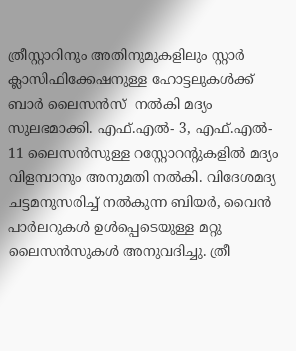ത്രീസ്റ്റാറിനും അതിനുമുകളിലും സ്റ്റാര്‍ ക്ലാസിഫിക്കേഷനുള്ള ഹോട്ടലുകള്‍ക്ക് ബാര്‍ ലൈസന്‍സ്  നല്‍കി മദ്യം സുലഭമാക്കി. എഫ്.എല്‍- 3, എഫ്.എല്‍- 11 ലൈസന്‍സുള്ള റസ്റ്റോറന്റുകളില്‍ മദ്യം വിളമ്പാനും അനുമതി നല്‍കി. വിദേശമദ്യ ചട്ടമനുസരിച്ച് നല്‍കുന്ന ബിയര്‍, വൈന്‍ പാര്‍ലറുകള്‍ ഉള്‍പ്പെടെയുള്ള മറ്റു ലൈസന്‍സുകള്‍ അനുവദിച്ചു. ത്രീ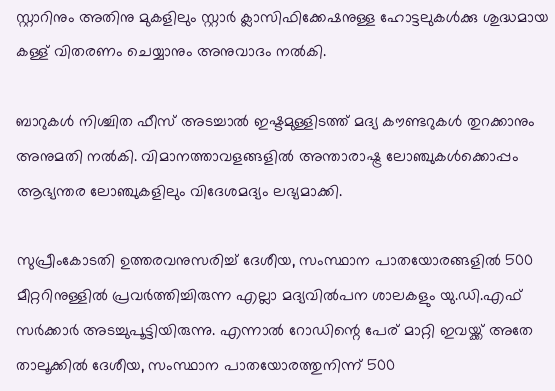സ്റ്റാറിനും അതിനു മുകളിലും സ്റ്റാര്‍ ക്ലാസിഫിക്കേഷനുള്ള ഹോട്ടലുകള്‍ക്കു ശുദ്ധമായ കള്ള് വിതരണം ചെയ്യാനും അനുവാദം നല്‍കി.

ബാറുകള്‍ നിശ്ചിത ഫീസ് അടച്ചാല്‍ ഇഷ്ടമുള്ളിടത്ത് മദ്യ കൗണ്ടറുകള്‍ തുറക്കാനും അനുമതി നല്‍കി. വിമാനത്താവളങ്ങളില്‍ അന്താരാഷ്ട്ര ലോഞ്ചുകള്‍ക്കൊപ്പം ആഭ്യന്തര ലോഞ്ചുകളിലും വിദേശമദ്യം ലഭ്യമാക്കി.

സുപ്രീംകോടതി ഉത്തരവനുസരിച്ച് ദേശീയ, സംസ്ഥാന പാതയോരങ്ങളില്‍ 500 മീറ്ററിനുള്ളില്‍ പ്രവര്‍ത്തിച്ചിരുന്ന എല്ലാ മദ്യവില്‍പന ശാലകളും യു.ഡി.എഫ് സര്‍ക്കാര്‍ അടച്ചുപൂട്ടിയിരുന്നു. എന്നാല്‍ റോഡിന്റെ പേര് മാറ്റി ഇവയ്ക്ക് അതേ താലൂക്കില്‍ ദേശീയ, സംസ്ഥാന പാതയോരത്തുനിന്ന് 500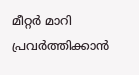മീറ്റര്‍ മാറി പ്രവര്‍ത്തിക്കാന്‍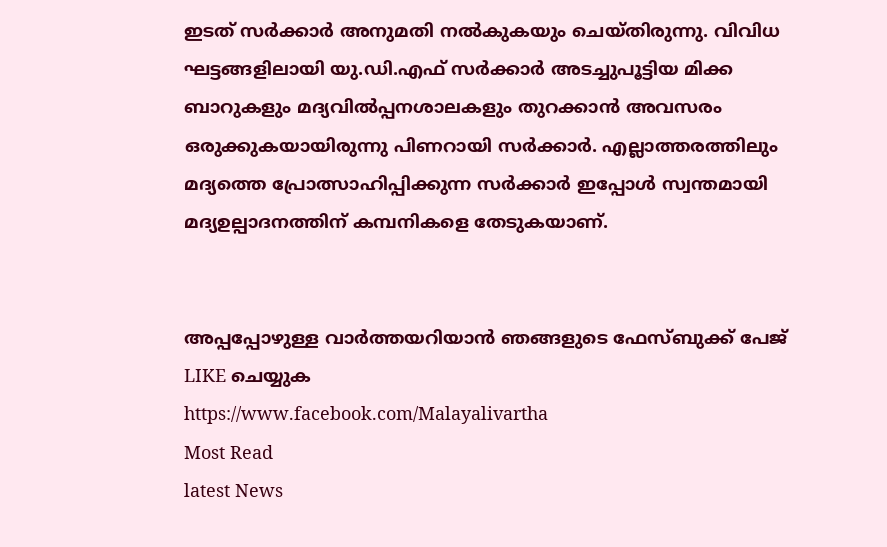ഇടത് സര്‍ക്കാര്‍ അനുമതി നല്‍കുകയും ചെയ്തിരുന്നു. വിവിധ ഘട്ടങ്ങളിലായി യു.ഡി.എഫ് സര്‍ക്കാര്‍ അടച്ചുപൂട്ടിയ മിക്ക ബാറുകളും മദ്യവില്‍പ്പനശാലകളും തുറക്കാന്‍ അവസരം ഒരുക്കുകയായിരുന്നു പിണറായി സര്‍ക്കാര്‍. എല്ലാത്തരത്തിലും മദ്യത്തെ പ്രോത്സാഹിപ്പിക്കുന്ന സര്‍ക്കാര്‍ ഇപ്പോള്‍ സ്വന്തമായി മദ്യഉല്പാദനത്തിന് കമ്പനികളെ തേടുകയാണ്.


അപ്പപ്പോഴുള്ള വാര്‍ത്തയറിയാന്‍ ഞങ്ങളുടെ ഫേസ്‌ബുക്ക്‌ പേജ് LIKE ചെയ്യുക
https://www.facebook.com/Malayalivartha
Most Read
latest News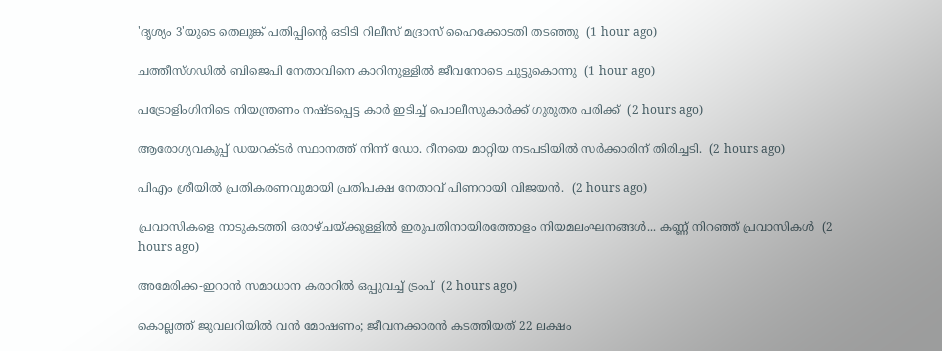'ദൃശ്യം 3'യുടെ തെലുങ്ക് പതിപ്പിന്റെ ഒടിടി റിലീസ് മദ്രാസ് ഹൈക്കോടതി തടഞ്ഞു  (1 hour ago)

ചത്തീസ്ഗഡില്‍ ബിജെപി നേതാവിനെ കാറിനുള്ളില്‍ ജീവനോടെ ചുട്ടുകൊന്നു  (1 hour ago)

പട്രോളിംഗിനിടെ നിയന്ത്രണം നഷ്ടപ്പെട്ട കാര്‍ ഇടിച്ച് പൊലീസുകാര്‍ക്ക് ഗുരുതര പരിക്ക്  (2 hours ago)

ആരോഗ്യവകുപ്പ് ഡയറക്ടർ സ്ഥാനത്ത് നിന്ന് ഡോ. റീനയെ മാറ്റിയ നടപടിയിൽ സർക്കാരിന് തിരിച്ചടി.  (2 hours ago)

പിഎം ശ്രീയിൽ പ്രതികരണവുമായി പ്രതിപക്ഷ നേതാവ് പിണറായി വിജയൻ.  (2 hours ago)

പ്രവാസികളെ നാടുകടത്തി ഒരാഴ്ചയ്ക്കുള്ളിൽ ഇരുപതിനായിരത്തോളം നിയമലംഘനങ്ങൾ... കണ്ണ് നിറഞ്ഞ് പ്രവാസികൾ  (2 hours ago)

അമേരിക്ക-ഇറാന്‍ സമാധാന കരാറില്‍ ഒപ്പുവച്ച് ട്രംപ്  (2 hours ago)

കൊല്ലത്ത് ജുവലറിയില്‍ വന്‍ മോഷണം; ജീവനക്കാരന്‍ കടത്തിയത് 22 ലക്ഷം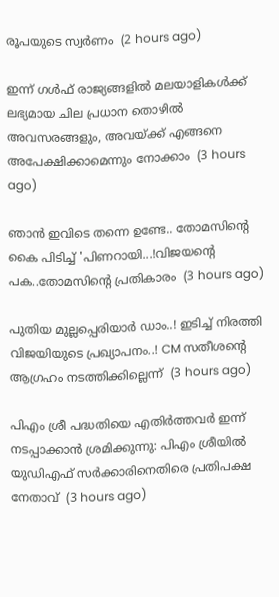രൂപയുടെ സ്വര്‍ണം  (2 hours ago)

ഇന്ന് ഗൾഫ് രാജ്യങ്ങളിൽ മലയാളികൾക്ക് ലഭ്യമായ ചില പ്രധാന തൊഴിൽ അവസരങ്ങളും, അവയ്ക്ക് എങ്ങനെ അപേക്ഷിക്കാമെന്നും നോക്കാം  (3 hours ago)

ഞാൻ ഇവിടെ തന്നെ ഉണ്ടേ.. തോമസിന്റെ കൈ പിടിച്ച് 'പിണറായി...!വിജയന്റെ പക..തോമസിന്റെ പ്രതികാരം  (3 hours ago)

പുതിയ മുല്ലപ്പെരിയാർ ഡാം..! ഇടിച്ച് നിരത്തി വിജയിയുടെ പ്രഖ്യാപനം..! CM സതീശന്റെ ആഗ്രഹം നടത്തിക്കില്ലെന്ന്  (3 hours ago)

പിഎം ശ്രീ പദ്ധതിയെ എതിര്‍ത്തവര്‍ ഇന്ന് നടപ്പാക്കാന്‍ ശ്രമിക്കുന്നു: പിഎം ശ്രീയില്‍ യുഡിഎഫ് സര്‍ക്കാരിനെതിരെ പ്രതിപക്ഷ നേതാവ്  (3 hours ago)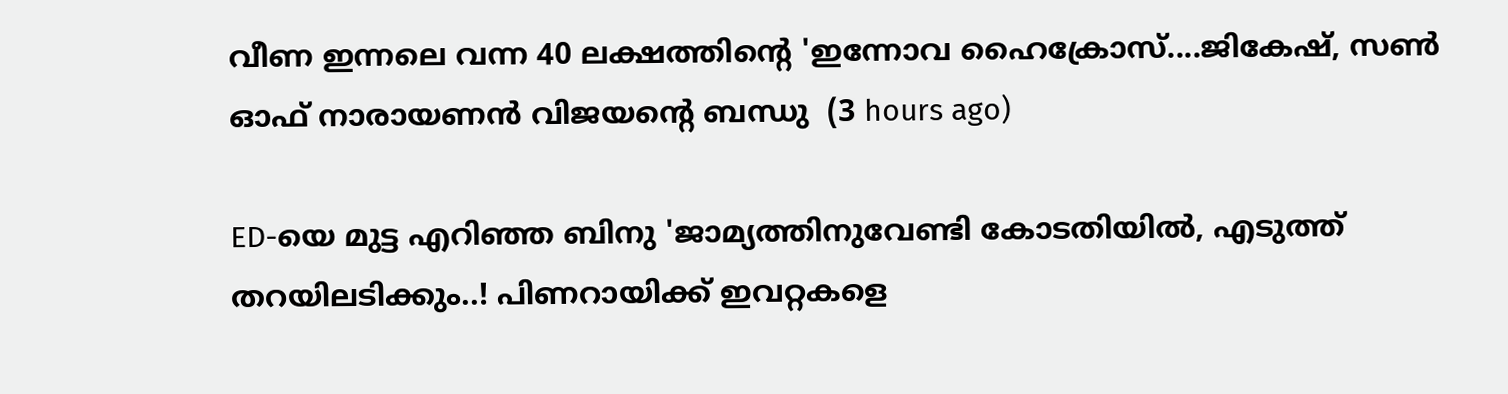വീണ ഇന്നലെ വന്ന 40 ലക്ഷത്തിന്റെ 'ഇന്നോവ ഹൈക്രോസ്....ജികേഷ്, സണ്‍ ഓഫ് നാരായണന്‍ വിജയന്റെ ബന്ധു  (3 hours ago)

ED-യെ മുട്ട എറിഞ്ഞ ബിനു 'ജാമ്യത്തിനുവേണ്ടി കോടതിയിൽ, എടുത്ത് തറയിലടിക്കും..! പിണറായിക്ക് ഇവറ്റകളെ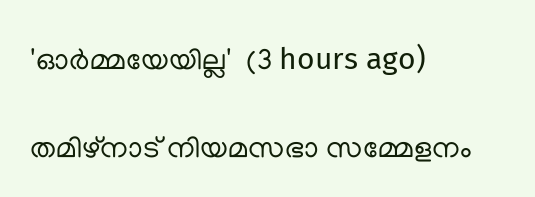'ഓർമ്മയേയില്ല'  (3 hours ago)

തമിഴ്‌നാട് നിയമസഭാ സമ്മേളനം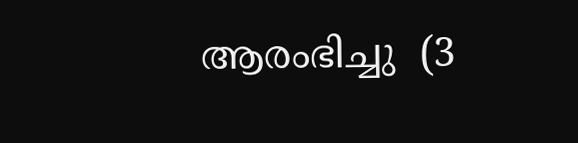ആരംഭിച്ചു  (3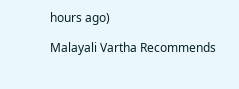hours ago)

Malayali Vartha Recommends